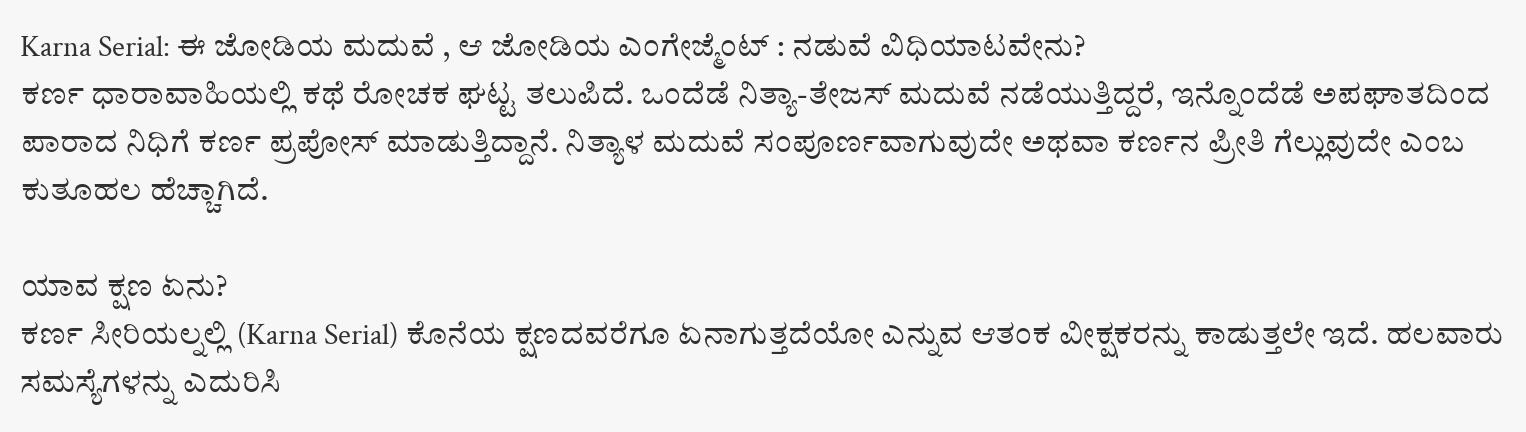Karna Serial: ಈ ಜೋಡಿಯ ಮದುವೆ , ಆ ಜೋಡಿಯ ಎಂಗೇಜ್ಮೆಂಟ್ : ನಡುವೆ ವಿಧಿಯಾಟವೇನು?
ಕರ್ಣ ಧಾರಾವಾಹಿಯಲ್ಲಿ ಕಥೆ ರೋಚಕ ಘಟ್ಟ ತಲುಪಿದೆ. ಒಂದೆಡೆ ನಿತ್ಯಾ-ತೇಜಸ್ ಮದುವೆ ನಡೆಯುತ್ತಿದ್ದರೆ, ಇನ್ನೊಂದೆಡೆ ಅಪಘಾತದಿಂದ ಪಾರಾದ ನಿಧಿಗೆ ಕರ್ಣ ಪ್ರಪೋಸ್ ಮಾಡುತ್ತಿದ್ದಾನೆ. ನಿತ್ಯಾಳ ಮದುವೆ ಸಂಪೂರ್ಣವಾಗುವುದೇ ಅಥವಾ ಕರ್ಣನ ಪ್ರೀತಿ ಗೆಲ್ಲುವುದೇ ಎಂಬ ಕುತೂಹಲ ಹೆಚ್ಚಾಗಿದೆ.

ಯಾವ ಕ್ಷಣ ಏನು?
ಕರ್ಣ ಸೀರಿಯಲ್ನಲ್ಲಿ (Karna Serial) ಕೊನೆಯ ಕ್ಷಣದವರೆಗೂ ಏನಾಗುತ್ತದೆಯೋ ಎನ್ನುವ ಆತಂಕ ವೀಕ್ಷಕರನ್ನು ಕಾಡುತ್ತಲೇ ಇದೆ. ಹಲವಾರು ಸಮಸ್ಯೆಗಳನ್ನು ಎದುರಿಸಿ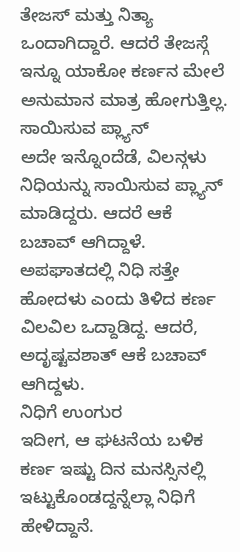ತೇಜಸ್ ಮತ್ತು ನಿತ್ಯಾ ಒಂದಾಗಿದ್ದಾರೆ. ಆದರೆ ತೇಜಸ್ಗೆ ಇನ್ನೂ ಯಾಕೋ ಕರ್ಣನ ಮೇಲೆ ಅನುಮಾನ ಮಾತ್ರ ಹೋಗುತ್ತಿಲ್ಲ.
ಸಾಯಿಸುವ ಪ್ಲ್ಯಾನ್
ಅದೇ ಇನ್ನೊಂದೆಡೆ, ವಿಲನ್ಗಳು ನಿಧಿಯನ್ನು ಸಾಯಿಸುವ ಪ್ಲ್ಯಾನ್ ಮಾಡಿದ್ದರು. ಆದರೆ ಆಕೆ ಬಚಾವ್ ಆಗಿದ್ದಾಳೆ. ಅಪಘಾತದಲ್ಲಿ ನಿಧಿ ಸತ್ತೇ ಹೋದಳು ಎಂದು ತಿಳಿದ ಕರ್ಣ ವಿಲವಿಲ ಒದ್ದಾಡಿದ್ದ. ಆದರೆ, ಅದೃಷ್ಟವಶಾತ್ ಆಕೆ ಬಚಾವ್ ಆಗಿದ್ದಳು.
ನಿಧಿಗೆ ಉಂಗುರ
ಇದೀಗ, ಆ ಘಟನೆಯ ಬಳಿಕ ಕರ್ಣ ಇಷ್ಟು ದಿನ ಮನಸ್ಸಿನಲ್ಲಿ ಇಟ್ಟುಕೊಂಡದ್ದನ್ನೆಲ್ಲಾ ನಿಧಿಗೆ ಹೇಳಿದ್ದಾನೆ.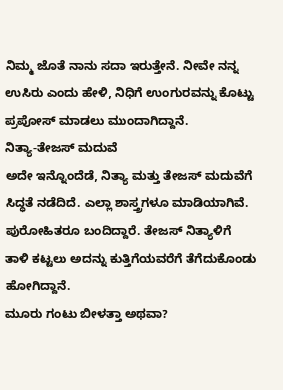ನಿಮ್ಮ ಜೊತೆ ನಾನು ಸದಾ ಇರುತ್ತೇನೆ. ನೀವೇ ನನ್ನ ಉಸಿರು ಎಂದು ಹೇಳಿ, ನಿಧಿಗೆ ಉಂಗುರವನ್ನು ಕೊಟ್ಟು ಪ್ರಪೋಸ್ ಮಾಡಲು ಮುಂದಾಗಿದ್ದಾನೆ.
ನಿತ್ಯಾ-ತೇಜಸ್ ಮದುವೆ
ಅದೇ ಇನ್ನೊಂದೆಡೆ, ನಿತ್ಯಾ ಮತ್ತು ತೇಜಸ್ ಮದುವೆಗೆ ಸಿದ್ಧತೆ ನಡೆದಿದೆ. ಎಲ್ಲಾ ಶಾಸ್ತ್ರಗಳೂ ಮಾಡಿಯಾಗಿವೆ. ಪುರೋಹಿತರೂ ಬಂದಿದ್ದಾರೆ. ತೇಜಸ್ ನಿತ್ಯಾಳಿಗೆ ತಾಳಿ ಕಟ್ಟಲು ಅದನ್ನು ಕುತ್ತಿಗೆಯವರೆಗೆ ತೆಗೆದುಕೊಂಡು ಹೋಗಿದ್ದಾನೆ.
ಮೂರು ಗಂಟು ಬೀಳತ್ತಾ ಅಥವಾ?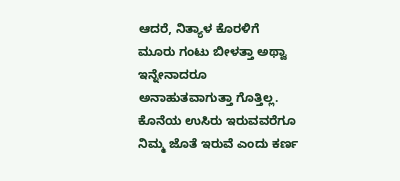ಆದರೆ, ನಿತ್ಯಾಳ ಕೊರಳಿಗೆ ಮೂರು ಗಂಟು ಬೀಳತ್ತಾ ಅಥ್ವಾ ಇನ್ನೇನಾದರೂ ಅನಾಹುತವಾಗುತ್ತಾ ಗೊತ್ತಿಲ್ಲ. ಕೊನೆಯ ಉಸಿರು ಇರುವವರೆಗೂ ನಿಮ್ಮ ಜೊತೆ ಇರುವೆ ಎಂದು ಕರ್ಣ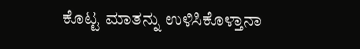ಕೊಟ್ಟ ಮಾತನ್ನು ಉಳಿಸಿಕೊಳ್ತಾನಾ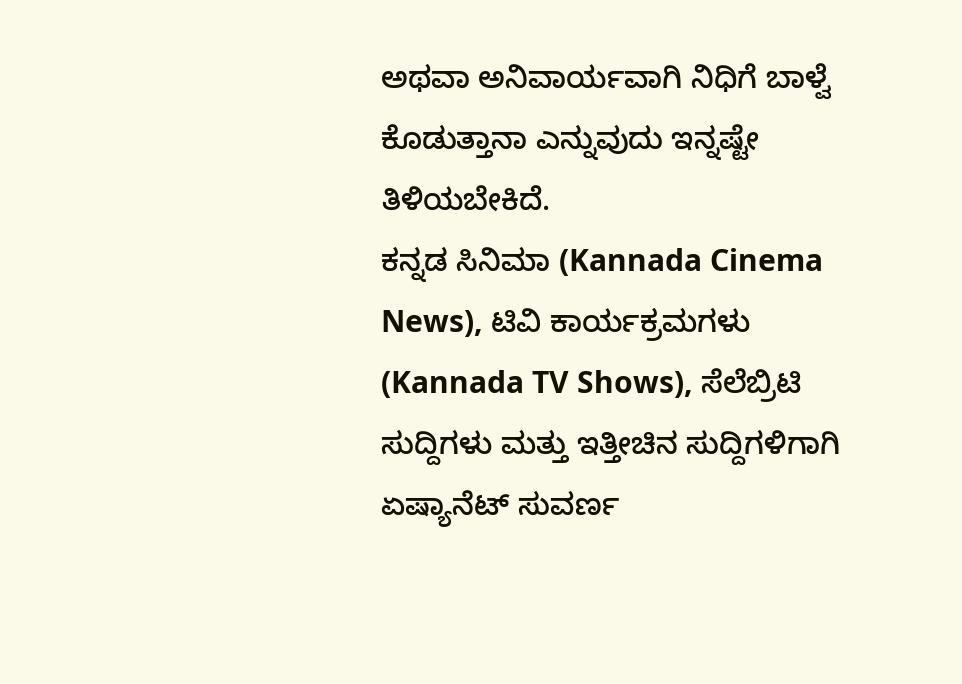ಅಥವಾ ಅನಿವಾರ್ಯವಾಗಿ ನಿಧಿಗೆ ಬಾಳ್ವೆ ಕೊಡುತ್ತಾನಾ ಎನ್ನುವುದು ಇನ್ನಷ್ಟೇ ತಿಳಿಯಬೇಕಿದೆ.
ಕನ್ನಡ ಸಿನಿಮಾ (Kannada Cinema News), ಟಿವಿ ಕಾರ್ಯಕ್ರಮಗಳು (Kannada TV Shows), ಸೆಲೆಬ್ರಿಟಿ ಸುದ್ದಿಗಳು ಮತ್ತು ಇತ್ತೀಚಿನ ಸುದ್ದಿಗಳಿಗಾಗಿ ಏಷ್ಯಾನೆಟ್ ಸುವರ್ಣ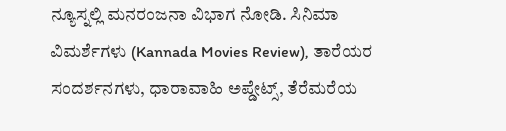ನ್ಯೂಸ್ನಲ್ಲಿ ಮನರಂಜನಾ ವಿಭಾಗ ನೋಡಿ. ಸಿನಿಮಾ ವಿಮರ್ಶೆಗಳು (Kannada Movies Review), ತಾರೆಯರ ಸಂದರ್ಶನಗಳು, ಧಾರಾವಾಹಿ ಅಪ್ಡೇಟ್ಸ್, ತೆರೆಮರೆಯ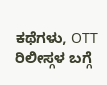ಕಥೆಗಳು, OTT ರಿಲೀಸ್ಗಳ ಬಗ್ಗೆ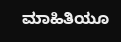ಮಾಹಿತಿಯೂ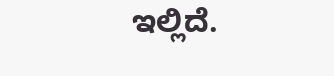ಇಲ್ಲಿದೆ.